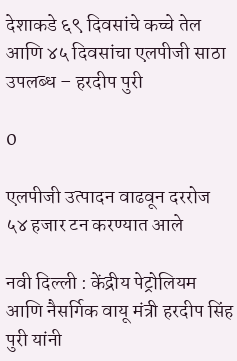देशाकडे ६९ दिवसांचे कच्चे तेल आणि ४५ दिवसांचा एलपीजी साठा उपलब्ध – हरदीप पुरी

0

एलपीजी उत्पादन वाढवून दररोज ५४ हजार टन करण्यात आले

नवी दिल्ली : केंद्रीय पेट्रोलियम आणि नैसर्गिक वायू मंत्री हरदीप सिंह पुरी यांनी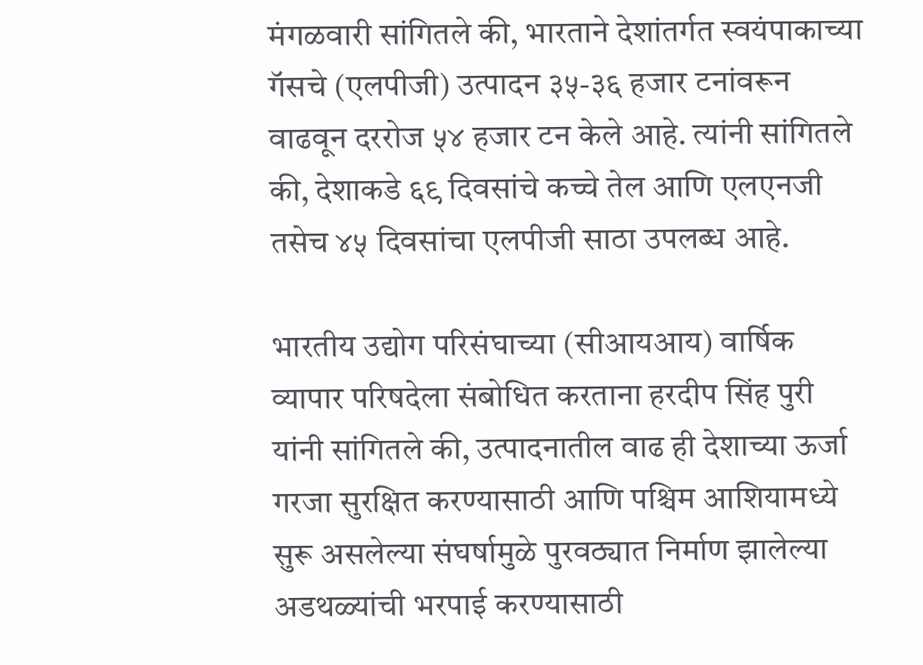मंगळवारी सांगितले की, भारताने देशांतर्गत स्वयंपाकाच्या गॅसचे (एलपीजी) उत्पादन ३५-३६ हजार टनांवरून वाढवून दररोज ५४ हजार टन केले आहे. त्यांनी सांगितले की, देशाकडे ६९ दिवसांचे कच्चे तेल आणि एलएनजी तसेच ४५ दिवसांचा एलपीजी साठा उपलब्ध आहे.

भारतीय उद्योग परिसंघाच्या (सीआयआय) वार्षिक व्यापार परिषदेला संबोधित करताना हरदीप सिंह पुरी यांनी सांगितले की, उत्पादनातील वाढ ही देशाच्या ऊर्जा गरजा सुरक्षित करण्यासाठी आणि पश्चिम आशियामध्ये सुरू असलेल्या संघर्षामुळे पुरवठ्यात निर्माण झालेल्या अडथळ्यांची भरपाई करण्यासाठी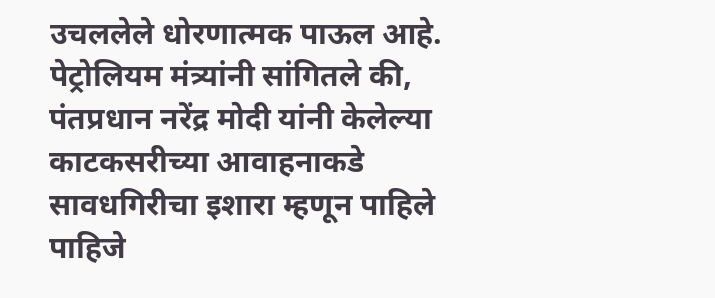उचललेले धोरणात्मक पाऊल आहे. पेट्रोलियम मंत्र्यांनी सांगितले की, पंतप्रधान नरेंद्र मोदी यांनी केलेल्या काटकसरीच्या आवाहनाकडे सावधगिरीचा इशारा म्हणून पाहिले पाहिजे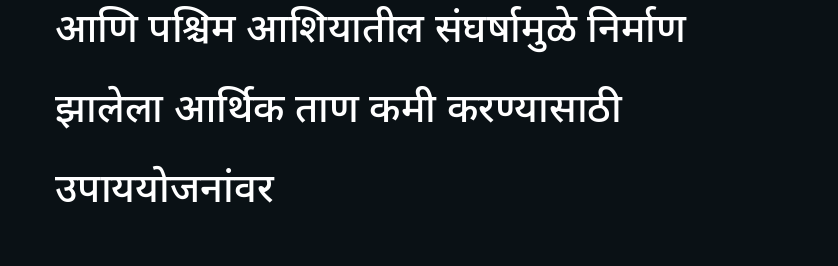आणि पश्चिम आशियातील संघर्षामुळे निर्माण झालेला आर्थिक ताण कमी करण्यासाठी उपाययोजनांवर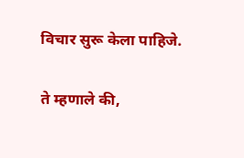विचार सुरू केला पाहिजे.

ते म्हणाले की,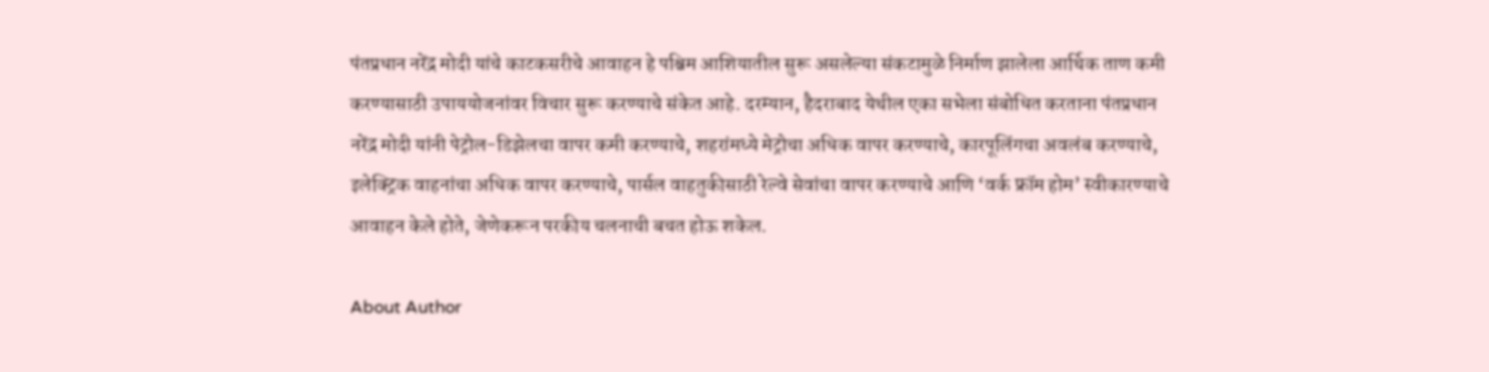पंतप्रधान नरेंद्र मोदी यांचे काटकसरीचे आवाहन हे पश्चिम आशियातील सुरू असलेल्या संकटामुळे निर्माण झालेला आर्थिक ताण कमी करण्यासाठी उपाययोजनांवर विचार सुरू करण्याचे संकेत आहे. दरम्यान, हैदराबाद येथील एका सभेला संबोधित करताना पंतप्रधान नरेंद्र मोदी यांनी पेट्रोल-डिझेलचा वापर कमी करण्याचे, शहरांमध्ये मेट्रोचा अधिक वापर करण्याचे, कारपूलिंगचा अवलंब करण्याचे, इलेक्ट्रिक वाहनांचा अधिक वापर करण्याचे, पार्सल वाहतुकीसाठी रेल्वे सेवांचा वापर करण्याचे आणि ‘वर्क फ्रॉम होम’ स्वीकारण्याचे आवाहन केले होते, जेणेकरून परकीय चलनाची बचत होऊ शकेल.

About Author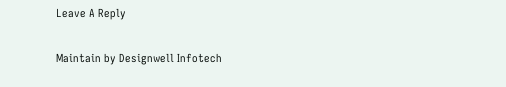Leave A Reply

Maintain by Designwell Infotech